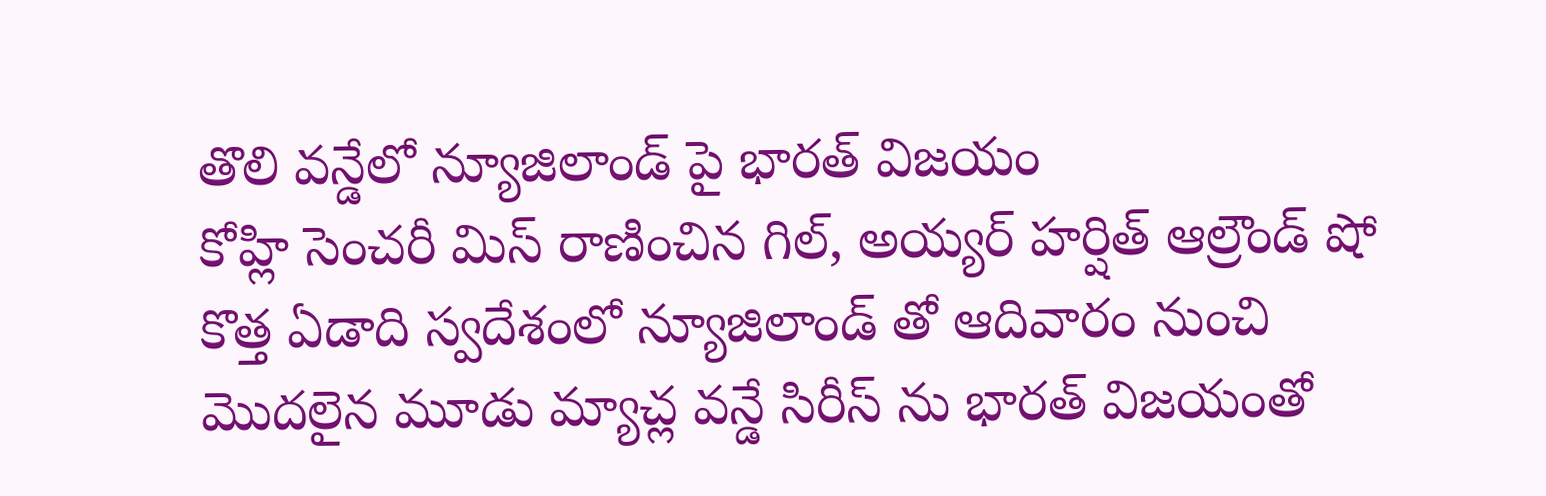తొలి వన్డేలో న్యూజిలాండ్ పై భారత్ విజయం
కోహ్లి సెంచరీ మిస్ రాణించిన గిల్, అయ్యర్ హర్షిత్ ఆల్రౌండ్ షో
కొత్త ఏడాది స్వదేశంలో న్యూజిలాండ్ తో ఆదివారం నుంచి మొదలైన మూడు మ్యాచ్ల వన్డే సిరీస్ ను భారత్ విజయంతో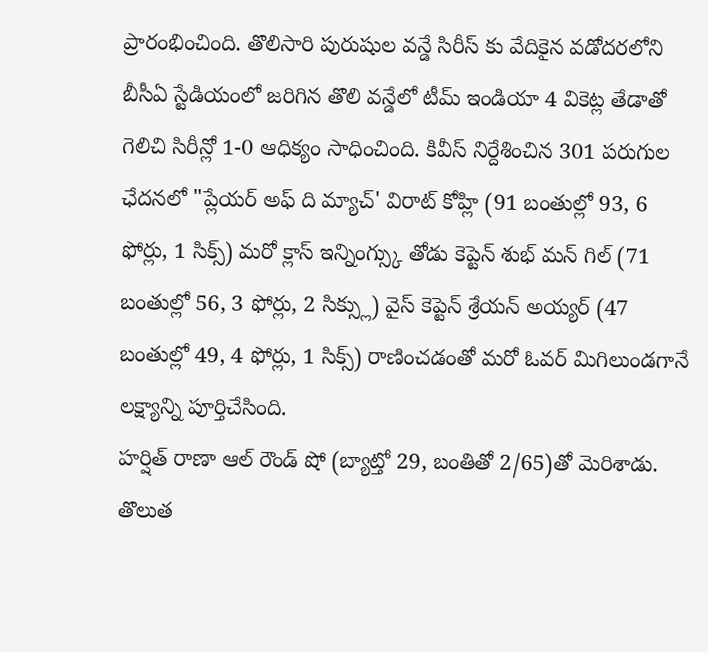ప్రారంభించింది. తొలిసారి పురుషుల వన్డే సిరీస్ కు వేదికైన వడోదరలోని బీసీఏ స్టేడియంలో జరిగిన తొలి వన్డేలో టీమ్ ఇండియా 4 వికెట్ల తేడాతో గెలిచి సిరీన్లో 1-0 ఆధిక్యం సాధించింది. కివీస్ నిర్దేశించిన 301 పరుగుల ఛేదనలో "ప్లేయర్ అఫ్ ది మ్యాచ్' విరాట్ కోహ్లి (91 బంతుల్లో 93, 6 ఫోర్లు, 1 సిక్స్) మరో క్లాస్ ఇన్నింగ్స్కు తోడు కెప్టెన్ శుభ్ మన్ గిల్ (71 బంతుల్లో 56, 3 ఫోర్లు, 2 సిక్స్లు) వైస్ కెప్టెన్ శ్రేయన్ అయ్యర్ (47 బంతుల్లో 49, 4 ఫోర్లు, 1 సిక్స్) రాణించడంతో మరో ఓవర్ మిగిలుండగానే లక్ష్యాన్ని పూర్తిచేసింది.
హర్షిత్ రాణా ఆల్ రౌండ్ షో (బ్యాట్తో 29, బంతితో 2/65)తో మెరిశాడు. తొలుత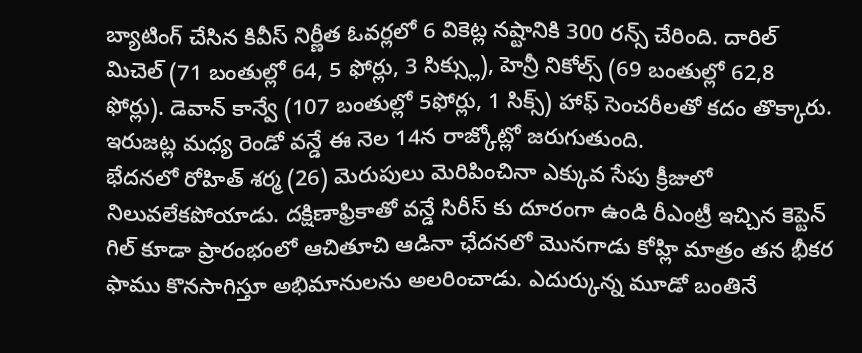బ్యాటింగ్ చేసిన కివీస్ నిర్ణీత ఓవర్లలో 6 వికెట్ల నష్టానికి 300 రన్స్ చేరింది. దారిల్ మిచెల్ (71 బంతుల్లో 64, 5 ఫోర్లు, 3 సిక్స్లు), హెన్రీ నికోల్స్ (69 బంతుల్లో 62,8 ఫోర్లు). డెవాన్ కాన్వే (107 బంతుల్లో 5ఫోర్లు, 1 సిక్స్) హాఫ్ సెంచరీలతో కదం తొక్కారు. ఇరుజట్ల మధ్య రెండో వన్డే ఈ నెల 14న రాజ్కోట్లో జరుగుతుంది.
భేదనలో రోహిత్ శర్మ (26) మెరుపులు మెరిపించినా ఎక్కువ సేపు క్రీజులో నిలువలేకపోయాడు. దక్షిణాఫ్రికాతో వన్డే సిరీస్ కు దూరంగా ఉండి రీఎంట్రీ ఇచ్చిన కెప్టెన్ గిల్ కూడా ప్రారంభంలో ఆచితూచి ఆడినా ఛేదనలో మొనగాడు కోహ్లి మాత్రం తన భీకర ఫాము కొనసాగిస్తూ అభిమానులను అలరించాడు. ఎదుర్కున్న మూడో బంతినే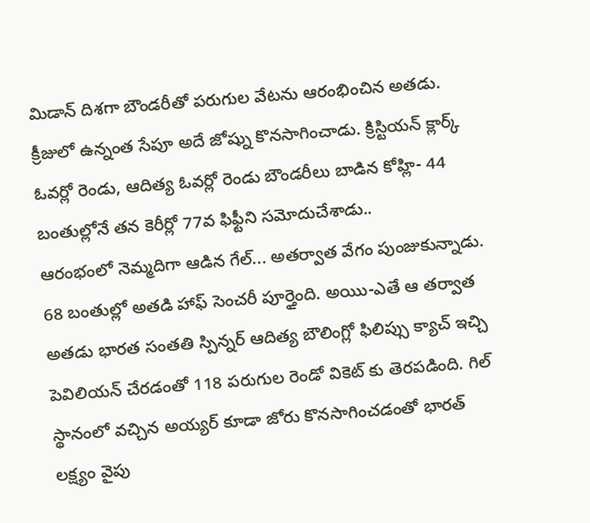మిడాన్ దిశగా బౌండరీతో పరుగుల వేటను ఆరంభించిన అతడు. క్రీజులో ఉన్నంత సేపూ అదే జోష్ను కొనసాగించాడు. క్రిస్టియన్ క్లార్క్ ఓవర్లో రెండు, ఆదిత్య ఓవర్లో రెండు బౌండరీలు బాడిన కోహ్లి- 44 బంతుల్లోనే తన కెరీర్లో 77వ ఫిఫ్టీని సమోదుచేశాడు..
ఆరంభంలో నెమ్మదిగా ఆడిన గేల్... అతర్వాత వేగం పుంజుకున్నాడు. 68 బంతుల్లో అతడి హాఫ్ సెంచరీ పూర్తైంది. అయిు-ఎతే ఆ తర్వాత అతడు భారత సంతతి స్పిన్నర్ ఆదిత్య బౌలింగ్లో ఫిలిప్సు క్యాచ్ ఇచ్చి పెవిలియన్ చేరడంతో 118 పరుగుల రెండో వికెట్ కు తెరపడింది. గిల్ స్థానంలో వచ్చిన అయ్యర్ కూడా జోరు కొనసాగించడంతో భారత్ లక్ష్యం వైపు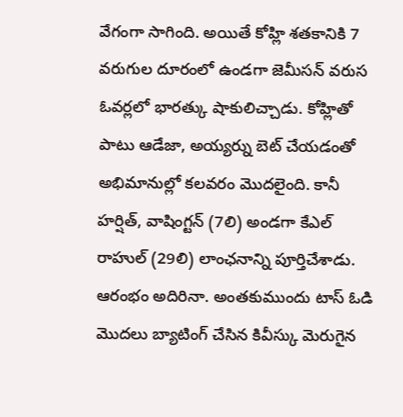వేగంగా సాగింది. అయితే కోహ్లి శతకానికి 7 వరుగుల దూరంలో ఉండగా జెమీసన్ వరుస ఓవర్లలో భారత్కు షాకులిచ్చాడు. కోహ్లితో పాటు ఆడేజా, అయ్యర్ను బెట్ చేయడంతో అభిమానుల్లో కలవరం మొదలైంది. కానీ హర్షిత్, వాషింగ్టన్ (7లి) అండగా కేఎల్ రాహుల్ (29లి) లాంఛనాన్ని పూర్తిచేశాడు.
ఆరంభం అదిరినా. అంతకుముందు టాస్ ఓడి మొదలు బ్యాటింగ్ చేసిన కివీస్కు మెరుగైన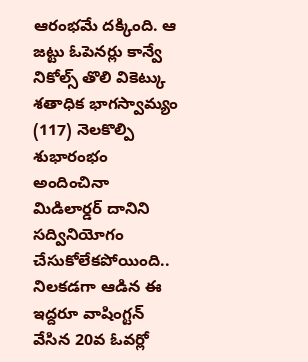ఆరంభమే దక్కింది. ఆ జట్టు ఓపెనర్లు కాన్వే నికోల్స్ తొలి వికెట్కు శతాధిక భాగస్వామ్యం (117) నెలకొల్పి శుభారంభం అందించినా మిడిలార్డర్ దానిని సద్వినియోగం చేసుకోలేకపోయింది.. నిలకడగా ఆడిన ఈ ఇద్దరూ వాషింగ్టన్ వేసిన 20వ ఓవర్లో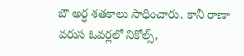బౌ అర్ధ శతకాలు సాధించారు. కానీ రాణా వరుస ఓవర్లలో నికోల్స్,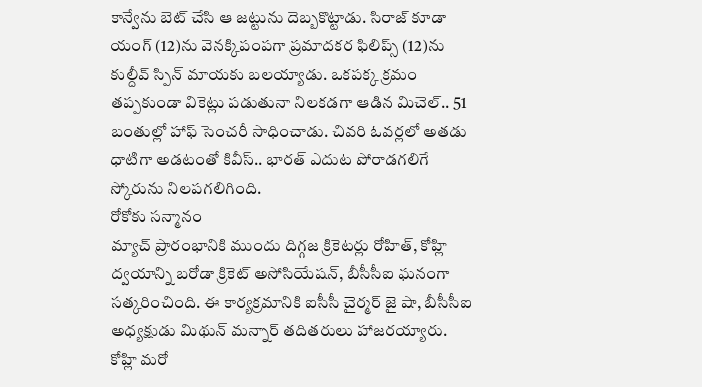కాన్వేను బెట్ చేసి ఆ జట్టును దెబ్బకొట్టాడు. సిరాజ్ కూడా యంగ్ (12)ను వెనక్కిపంపగా ప్రమాదకర ఫిలిప్స్ (12)ను కుల్దీవ్ స్పిన్ మాయకు బలయ్యాడు. ఒకపక్క క్రమం తప్పకుండా వికెట్లు పడుతునా నిలకడగా ఆడిన మిచెల్.. 51 బంతుల్లో హాఫ్ సెంచరీ సాధించాడు. చివరి ఓవర్లలో అతడు ధాటిగా అడటంతో కివీస్.. భారత్ ఎదుట పోరాడగలిగే స్కోరును నిలపగలిగింది.
రోకోకు సన్మానం
మ్యాచ్ ప్రారంభానికి ముందు దిగ్గజ క్రికెటర్లు రోహిత్, కోహ్లి ద్వయాన్ని బరోడా క్రికెట్ అసోసియేషన్, బీసీసీఐ ఘనంగా సత్కరించింది. ఈ కార్యక్రమానికి ఐసీసీ చైర్మర్ జై షా, బీసీసీఐ అధ్యక్షుడు మిథున్ మన్నార్ తదితరులు హాజరయ్యారు.
కోహ్లి మరో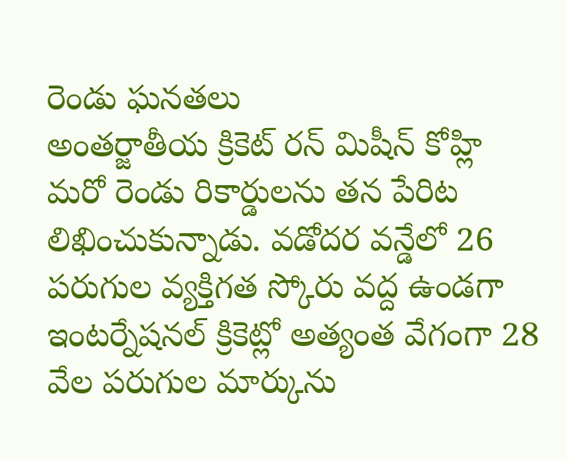రెండు ఘనతలు
అంతర్జాతీయ క్రికెట్ రన్ మిషీన్ కోహ్లి మరో రెండు రికార్డులను తన పేరిట లిఖించుకున్నాడు. వడోదర వన్డేలో 26 పరుగుల వ్యక్తిగత స్కోరు వద్ద ఉండగా ఇంటర్నేషనల్ క్రికెట్లో అత్యంత వేగంగా 28 వేల పరుగుల మార్కును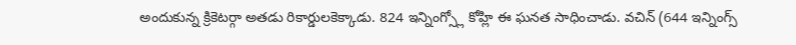అందుకున్న క్రికెటర్గా అతడు రికార్డులకెక్కాడు. 824 ఇన్నింగ్స్లో కోహ్లి ఈ ఘనత సాధించాడు. వచిన్ (644 ఇన్నింగ్స్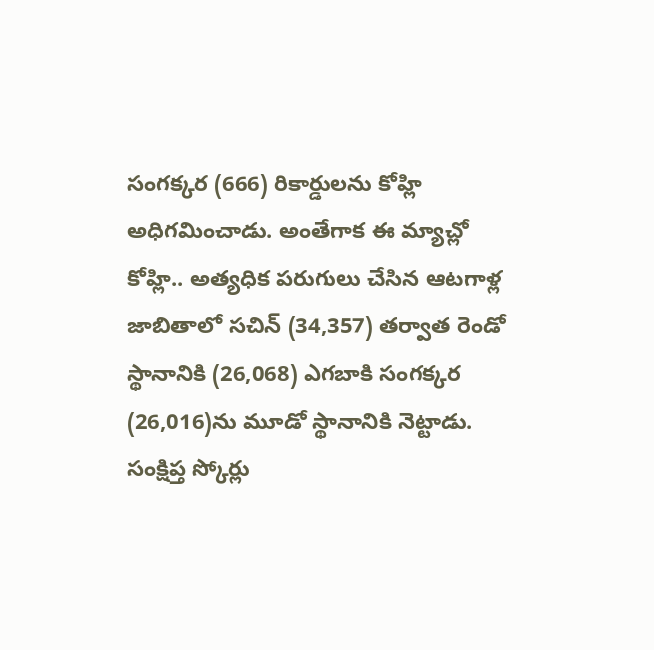సంగక్కర (666) రికార్డులను కోహ్లి అధిగమించాడు. అంతేగాక ఈ మ్యాచ్లో కోహ్లి.. అత్యధిక పరుగులు చేసిన ఆటగాళ్ల జాబితాలో సచిన్ (34,357) తర్వాత రెండో స్థానానికి (26,068) ఎగబాకి సంగక్కర (26,016)ను మూడో స్థానానికి నెట్టాడు.
సంక్షిప్త స్కోర్లు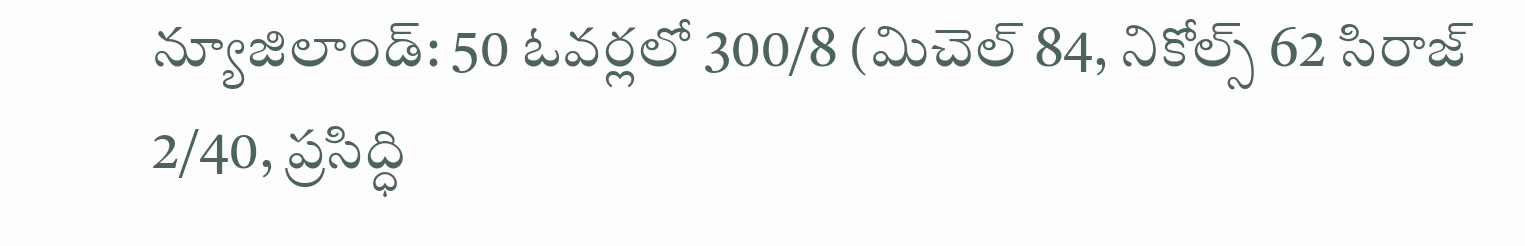న్యూజిలాండ్: 50 ఓవర్లలో 300/8 (మిచెల్ 84, నికోల్స్ 62 సిరాజ్ 2/40, ప్రసిద్ధి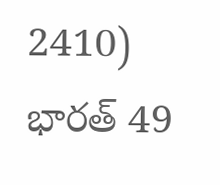2410)
భారత్ 49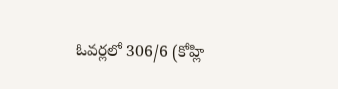ఓవర్లలో 306/6 (కోహ్లి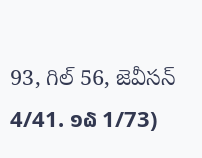93, గిల్ 56, జెవీసన్ 4/41. ໑໖ 1/73)